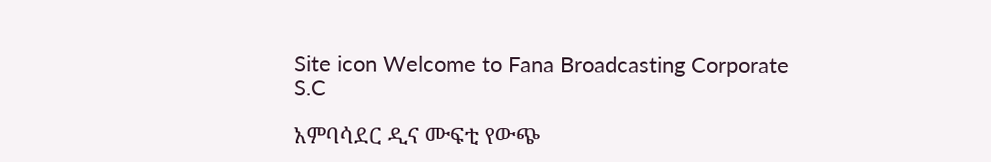Site icon Welcome to Fana Broadcasting Corporate S.C

አምባሳደር ዲና ሙፍቲ የውጭ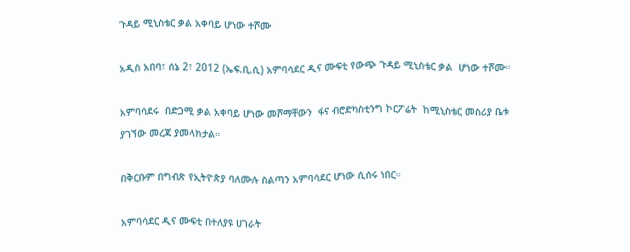ጉዳይ ሚኒስቴር ቃል አቀባይ ሆነው ተሾሙ

አዲስ አበባ፣ ሰኔ 2፣ 2012 (ኤፍ.ቢ.ሲ) አምባሳደር ዲና ሙፍቲ የውጭ ጉዳይ ሚኒስቴር ቃል  ሆነው ተሾሙ።

አምባሳደሩ  በድጋሚ ቃል አቀባይ ሆነው መሾማቸውን  ፋና ብሮድካስቲንግ ኮርፖሬት  ከሚኒስቴር መስሪያ ቤቱ ያገኘው መረጃ ያመላክታል።

በቅርቡም በግብጽ የኢትዮጵያ ባለሙሉ ስልጣን አምባሳደር ሆነው ሲሰሩ ነበር።

አምባሳደር ዲና ሙፍቲ በተለያዩ ሀገራት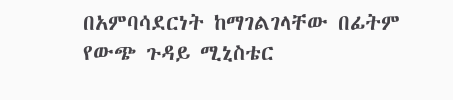በአምባሳደርነት ከማገልገላቸው በፊትም የውጭ ጉዳይ ሚኒስቴር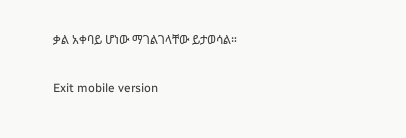ቃል አቀባይ ሆነው ማገልገላቸው ይታወሳል።

Exit mobile version